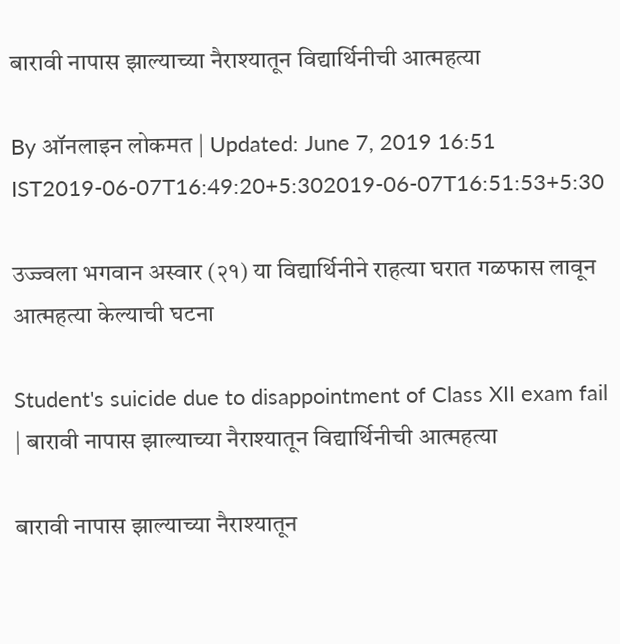बारावी नापास झाल्याच्या नैराश्यातून विद्यार्थिनीची आत्महत्या

By ऑनलाइन लोकमत | Updated: June 7, 2019 16:51 IST2019-06-07T16:49:20+5:302019-06-07T16:51:53+5:30

उज्ज्वला भगवान अस्वार (२१) या विद्यार्थिनीने राहत्या घरात गळफास लावून आत्महत्या केल्याची घटना

Student's suicide due to disappointment of Class XII exam fail | बारावी नापास झाल्याच्या नैराश्यातून विद्यार्थिनीची आत्महत्या

बारावी नापास झाल्याच्या नैराश्यातून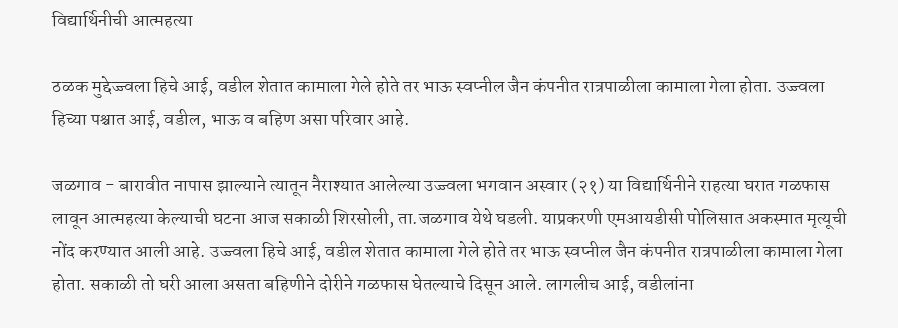विद्यार्थिनीची आत्महत्या

ठळक मुद्देज्ज्वला हिचे आई, वडील शेतात कामाला गेले होते तर भाऊ स्वप्नील जैन कंपनीत रात्रपाळीला कामाला गेला होता. उज्ज्वला हिच्या पश्चात आई, वडील, भाऊ व बहिण असा परिवार आहे.

जळगाव - बारावीत नापास झाल्याने त्यातून नैराश्यात आलेल्या उज्ज्वला भगवान अस्वार (२१) या विद्यार्थिनीने राहत्या घरात गळफास लावून आत्महत्या केल्याची घटना आज सकाळी शिरसोली, ता.जळगाव येथे घडली. याप्रकरणी एमआयडीसी पोलिसात अकस्मात मृत्यूची नोंद करण्यात आली आहे. उज्ज्वला हिचे आई, वडील शेतात कामाला गेले होते तर भाऊ स्वप्नील जैन कंपनीत रात्रपाळीला कामाला गेला होता. सकाळी तो घरी आला असता बहिणीने दोरीने गळफास घेतल्याचे दिसून आले. लागलीच आई, वडीलांना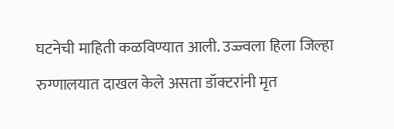घटनेची माहिती कळविण्यात आली. उज्ज्वला हिला जिल्हा रुग्णालयात दाखल केले असता डॉक्टरांनी मृत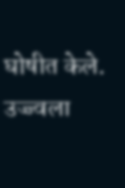घोषीत केले. उज्ज्वला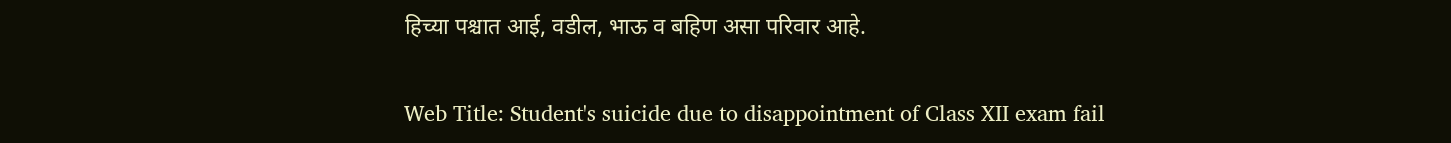हिच्या पश्चात आई, वडील, भाऊ व बहिण असा परिवार आहे.

Web Title: Student's suicide due to disappointment of Class XII exam fail